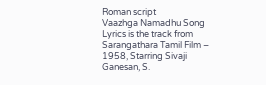Roman script
Vaazhga Namadhu Song Lyrics is the track from Sarangathara Tamil Film – 1958, Starring Sivaji Ganesan, S.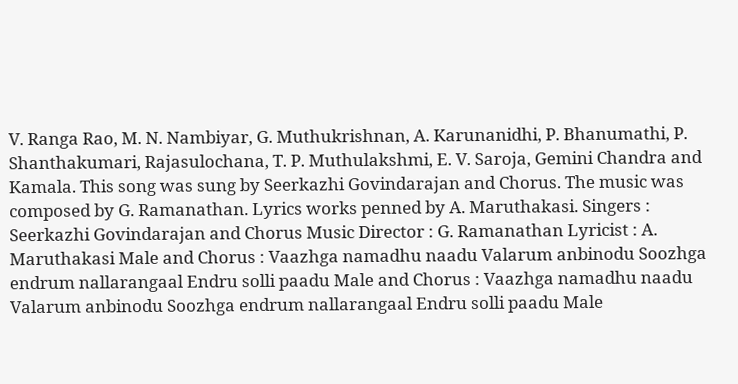V. Ranga Rao, M. N. Nambiyar, G. Muthukrishnan, A. Karunanidhi, P. Bhanumathi, P. Shanthakumari, Rajasulochana, T. P. Muthulakshmi, E. V. Saroja, Gemini Chandra and Kamala. This song was sung by Seerkazhi Govindarajan and Chorus. The music was composed by G. Ramanathan. Lyrics works penned by A. Maruthakasi. Singers : Seerkazhi Govindarajan and Chorus Music Director : G. Ramanathan Lyricist : A. Maruthakasi Male and Chorus : Vaazhga namadhu naadu Valarum anbinodu Soozhga endrum nallarangaal Endru solli paadu Male and Chorus : Vaazhga namadhu naadu Valarum anbinodu Soozhga endrum nallarangaal Endru solli paadu Male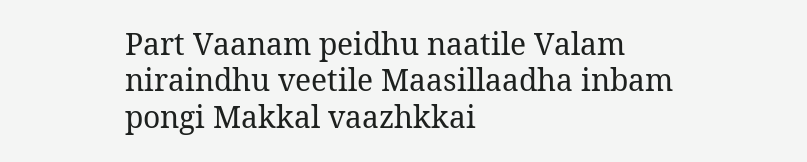Part Vaanam peidhu naatile Valam niraindhu veetile Maasillaadha inbam pongi Makkal vaazhkkai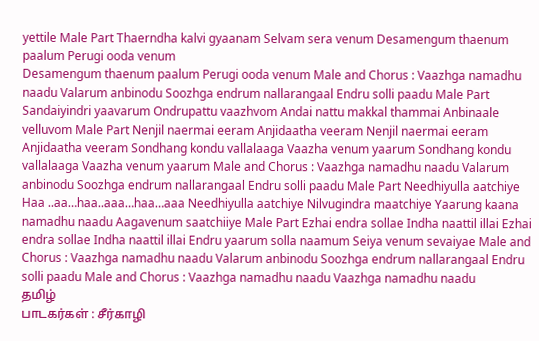yettile Male Part Thaerndha kalvi gyaanam Selvam sera venum Desamengum thaenum paalum Perugi ooda venum
Desamengum thaenum paalum Perugi ooda venum Male and Chorus : Vaazhga namadhu naadu Valarum anbinodu Soozhga endrum nallarangaal Endru solli paadu Male Part Sandaiyindri yaavarum Ondrupattu vaazhvom Andai nattu makkal thammai Anbinaale velluvom Male Part Nenjil naermai eeram Anjidaatha veeram Nenjil naermai eeram Anjidaatha veeram Sondhang kondu vallalaaga Vaazha venum yaarum Sondhang kondu vallalaaga Vaazha venum yaarum Male and Chorus : Vaazhga namadhu naadu Valarum anbinodu Soozhga endrum nallarangaal Endru solli paadu Male Part Needhiyulla aatchiye Haa ..aa…haa..aaa…haa…aaa Needhiyulla aatchiye Nilvugindra maatchiye Yaarung kaana namadhu naadu Aagavenum saatchiiye Male Part Ezhai endra sollae Indha naattil illai Ezhai endra sollae Indha naattil illai Endru yaarum solla naamum Seiya venum sevaiyae Male and Chorus : Vaazhga namadhu naadu Valarum anbinodu Soozhga endrum nallarangaal Endru solli paadu Male and Chorus : Vaazhga namadhu naadu Vaazhga namadhu naadu
தமிழ்
பாடகர்கள் : சீர்காழி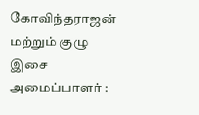கோவிந்தராஜன் மற்றும் குழு இசை அமைப்பாளர் :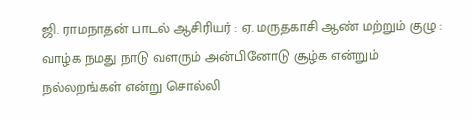ஜி. ராமநாதன் பாடல் ஆசிரியர் : ஏ. மருதகாசி ஆண் மற்றும் குழு : வாழ்க நமது நாடு வளரும் அன்பினோடு சூழ்க என்றும் நல்லறங்கள் என்று சொல்லி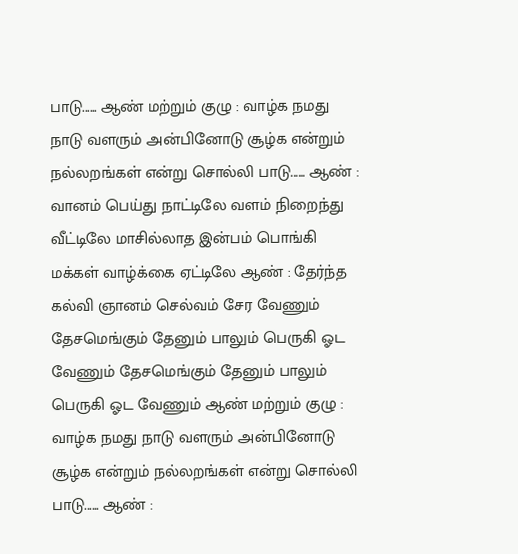பாடு...... ஆண் மற்றும் குழு : வாழ்க நமது நாடு வளரும் அன்பினோடு சூழ்க என்றும் நல்லறங்கள் என்று சொல்லி பாடு...... ஆண் : வானம் பெய்து நாட்டிலே வளம் நிறைந்து வீட்டிலே மாசில்லாத இன்பம் பொங்கி மக்கள் வாழ்க்கை ஏட்டிலே ஆண் : தேர்ந்த கல்வி ஞானம் செல்வம் சேர வேணும் தேசமெங்கும் தேனும் பாலும் பெருகி ஓட வேணும் தேசமெங்கும் தேனும் பாலும் பெருகி ஓட வேணும் ஆண் மற்றும் குழு : வாழ்க நமது நாடு வளரும் அன்பினோடு சூழ்க என்றும் நல்லறங்கள் என்று சொல்லி பாடு...... ஆண் :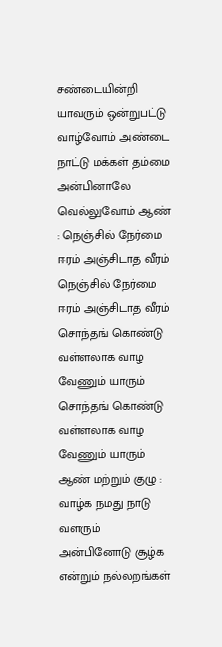சண்டையின்றி யாவரும் ஒன்றுபட்டு வாழ்வோம் அண்டை நாட்டு மக்கள் தம்மை அன்பினாலே வெல்லுவோம் ஆண் : நெஞ்சில் நேர்மை ஈரம் அஞ்சிடாத வீரம் நெஞ்சில் நேர்மை ஈரம் அஞ்சிடாத வீரம் சொந்தங் கொண்டு வள்ளலாக வாழ வேணும் யாரும் சொந்தங் கொண்டு வள்ளலாக வாழ வேணும் யாரும் ஆண் மற்றும் குழு : வாழ்க நமது நாடு வளரும் அன்பினோடு சூழ்க என்றும் நல்லறங்கள்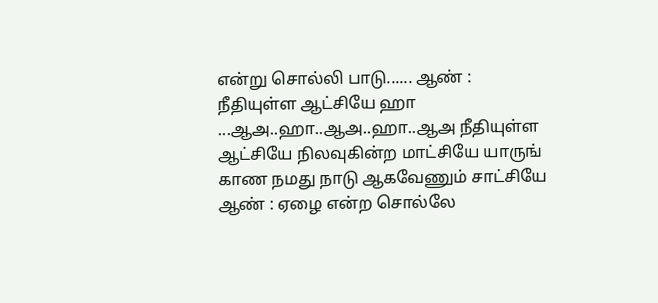என்று சொல்லி பாடு...... ஆண் : நீதியுள்ள ஆட்சியே ஹா ...ஆஅ..ஹா..ஆஅ..ஹா..ஆஅ நீதியுள்ள ஆட்சியே நிலவுகின்ற மாட்சியே யாருங் காண நமது நாடு ஆகவேணும் சாட்சியே ஆண் : ஏழை என்ற சொல்லே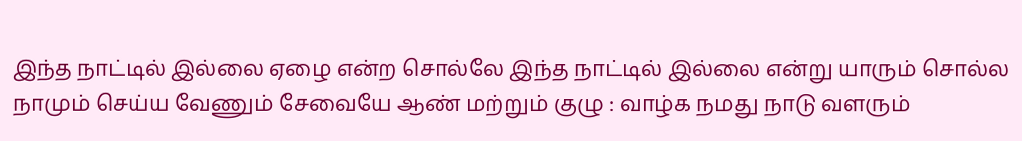இந்த நாட்டில் இல்லை ஏழை என்ற சொல்லே இந்த நாட்டில் இல்லை என்று யாரும் சொல்ல நாமும் செய்ய வேணும் சேவையே ஆண் மற்றும் குழு : வாழ்க நமது நாடு வளரும்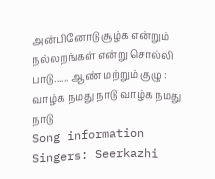அன்பினோடு சூழ்க என்றும் நல்லறங்கள் என்று சொல்லி பாடு...... ஆண் மற்றும் குழு : வாழ்க நமது நாடு வாழ்க நமது நாடு
Song information
Singers: Seerkazhi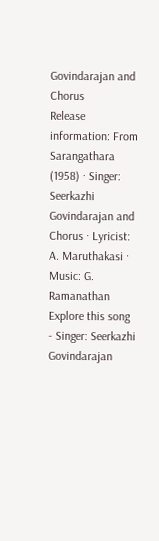Govindarajan and Chorus
Release information: From Sarangathara (1958) · Singer: Seerkazhi Govindarajan and Chorus · Lyricist: A. Maruthakasi · Music: G. Ramanathan
Explore this song
- Singer: Seerkazhi Govindarajan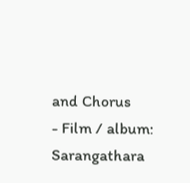and Chorus
- Film / album: Sarangathara